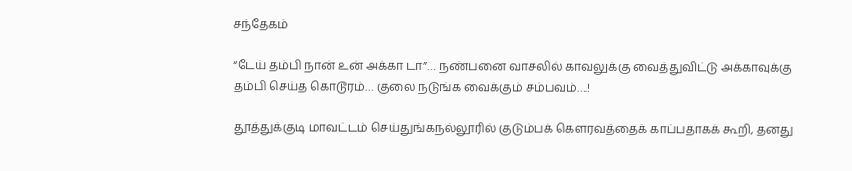சந்தேகம்

“டேய் தம்பி நான் உன் அக்கா டா”… நண்பனை வாசலில் காவலுக்கு வைத்துவிட்டு அக்காவுக்கு தம்பி செய்த கொடூரம்… குலை நடுங்க வைக்கும் சம்பவம்….!

தூத்துக்குடி மாவட்டம் செய்துங்கநல்லூரில் குடும்பக் கௌரவத்தைக் காப்பதாகக் கூறி, தனது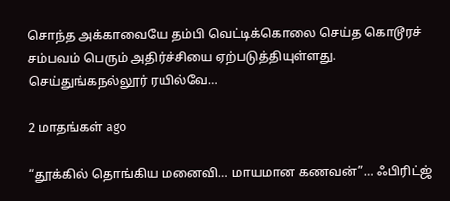சொந்த அக்காவையே தம்பி வெட்டிக்கொலை செய்த கொடூரச் சம்பவம் பெரும் அதிர்ச்சியை ஏற்படுத்தியுள்ளது. செய்துங்கநல்லூர் ரயில்வே…

2 மாதங்கள் ago

“தூக்கில் தொங்கிய மனைவி… மாயமான கணவன்”… ஃபிரிட்ஜ்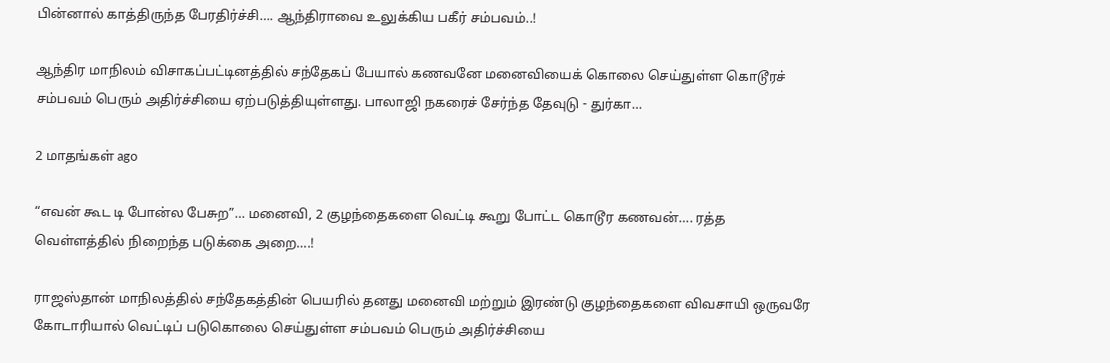பின்னால் காத்திருந்த பேரதிர்ச்சி…. ஆந்திராவை உலுக்கிய பகீர் சம்பவம்..!

ஆந்திர மாநிலம் விசாகப்பட்டினத்தில் சந்தேகப் பேயால் கணவனே மனைவியைக் கொலை செய்துள்ள கொடூரச் சம்பவம் பெரும் அதிர்ச்சியை ஏற்படுத்தியுள்ளது. பாலாஜி நகரைச் சேர்ந்த தேவுடு - துர்கா…

2 மாதங்கள் ago

“எவன் கூட டி போன்ல பேசுற”… மனைவி, 2 குழந்தைகளை வெட்டி கூறு போட்ட கொடூர கணவன்…. ரத்த வெள்ளத்தில் நிறைந்த படுக்கை அறை….!

ராஜஸ்தான் மாநிலத்தில் சந்தேகத்தின் பெயரில் தனது மனைவி மற்றும் இரண்டு குழந்தைகளை விவசாயி ஒருவரே கோடாரியால் வெட்டிப் படுகொலை செய்துள்ள சம்பவம் பெரும் அதிர்ச்சியை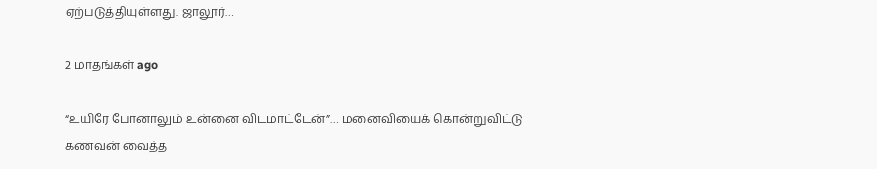ஏற்படுத்தியுள்ளது. ஜாலூர்…

2 மாதங்கள் ago

“உயிரே போனாலும் உன்னை விடமாட்டேன்”… மனைவியைக் கொன்றுவிட்டு கணவன் வைத்த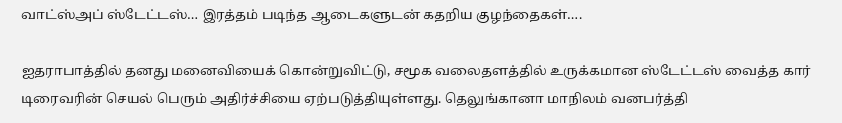வாட்ஸ்அப் ஸ்டேட்டஸ்… இரத்தம் படிந்த ஆடைகளுடன் கதறிய குழந்தைகள்….

ஐதராபாத்தில் தனது மனைவியைக் கொன்றுவிட்டு, சமூக வலைதளத்தில் உருக்கமான ஸ்டேட்டஸ் வைத்த கார் டிரைவரின் செயல் பெரும் அதிர்ச்சியை ஏற்படுத்தியுள்ளது. தெலுங்கானா மாநிலம் வனபர்த்தி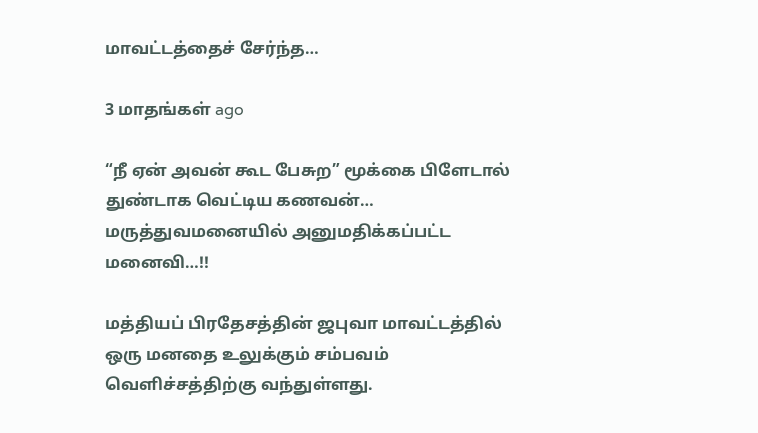மாவட்டத்தைச் சேர்ந்த…

3 மாதங்கள் ago

“நீ ஏன் அவன் கூட பேசுற” மூக்கை பிளேடால் துண்டாக வெட்டிய கணவன்… மருத்துவமனையில் அனுமதிக்கப்பட்ட மனைவி…!!

மத்தியப் பிரதேசத்தின் ஜபுவா மாவட்டத்தில் ஒரு மனதை உலுக்கும் சம்பவம் வெளிச்சத்திற்கு வந்துள்ளது.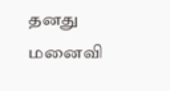தனது மனைவி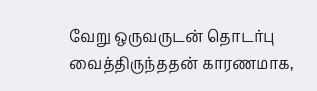வேறு ஒருவருடன் தொடர்பு வைத்திருந்ததன் காரணமாக,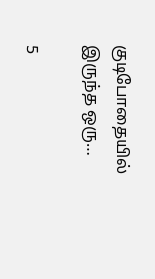குடிபோதையில் இருந்த ஒரு…

5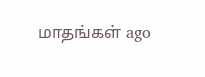மாதங்கள் ago